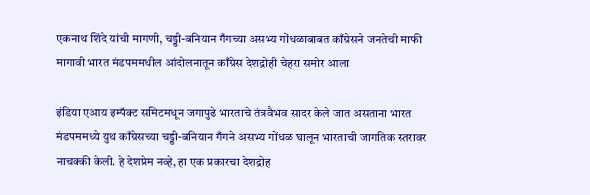एकनाथ शिंदे यांची मागणी, चड्डी-बनियान गँगच्या असभ्य गोंधळाबाबत काँग्रेसने जनतेची माफी मागावी भारत मंडपममधील आंदोलनातून काँग्रेस देशद्रोही चेहरा समोर आला

इंडिया एआय इम्पॅक्ट समिटमधून जगापुढे भारताचे तंत्रवैभव सादर केले जात असताना भारत मंडपममध्ये युथ काँग्रेसच्या चड्डी-बनियान गँगने असभ्य गोंधळ घालून भारताची जागतिक स्तरावर नाचक्की केली. हे देशप्रेम नव्हे, हा एक प्रकारचा देशद्रोह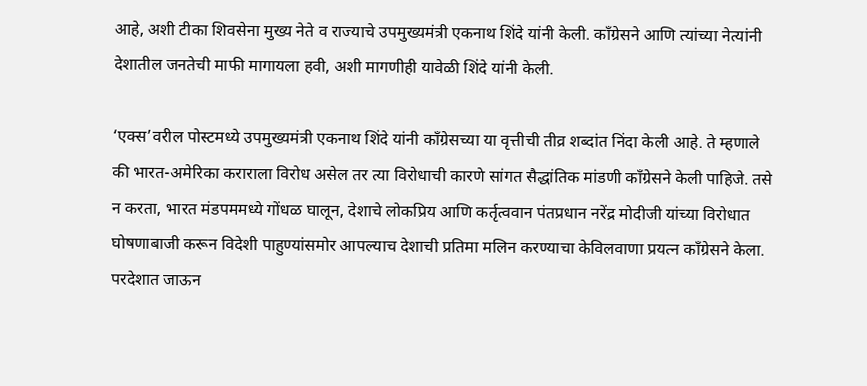आहे, अशी टीका शिवसेना मुख्य नेते व राज्याचे उपमुख्यमंत्री एकनाथ शिंदे यांनी केली. काँग्रेसने आणि त्यांच्या नेत्यांनी देशातील जनतेची माफी मागायला हवी, अशी मागणीही यावेळी शिंदे यांनी केली.

‘एक्स’वरील पोस्टमध्ये उपमुख्यमंत्री एकनाथ शिंदे यांनी काँग्रेसच्या या वृत्तीची तीव्र शब्दांत निंदा केली आहे. ते म्हणाले की भारत-अमेरिका कराराला विरोध असेल तर त्या विरोधाची कारणे सांगत सैद्धांतिक मांडणी काँग्रेसने केली पाहिजे. तसे न करता, भारत मंडपममध्ये गोंधळ घालून, देशाचे लोकप्रिय आणि कर्तृत्ववान पंतप्रधान नरेंद्र मोदीजी यांच्या विरोधात घोषणाबाजी करून विदेशी पाहुण्यांसमोर आपल्याच देशाची प्रतिमा मलिन करण्याचा केविलवाणा प्रयत्न काँग्रेसने केला. परदेशात जाऊन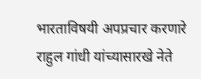भारताविषयी अपप्रचार करणारे राहुल गांधी यांच्यासारखे नेते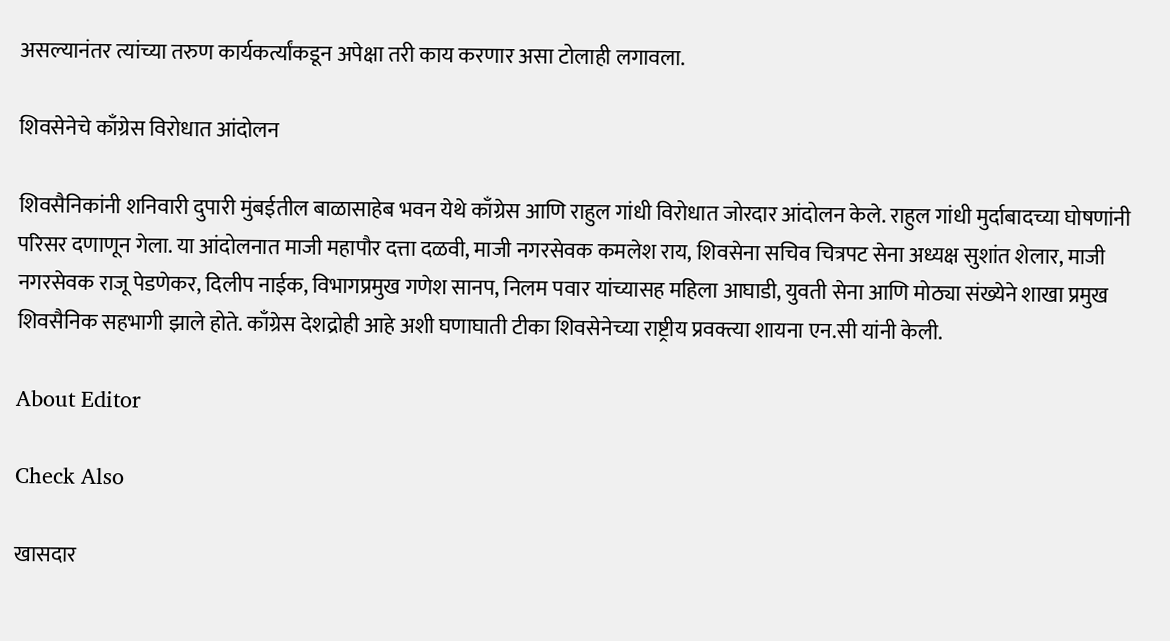असल्यानंतर त्यांच्या तरुण कार्यकर्त्यांकडून अपेक्षा तरी काय करणार असा टोलाही लगावला.

शिवसेनेचे काँग्रेस विरोधात आंदोलन

शिवसैनिकांनी शनिवारी दुपारी मुंबईतील बाळासाहेब भवन येथे काँग्रेस आणि राहुल गांधी विरोधात जोरदार आंदोलन केले. राहुल गांधी मुर्दाबादच्या घोषणांनी परिसर दणाणून गेला. या आंदोलनात माजी महापौर दत्ता दळवी, माजी नगरसेवक कमलेश राय, शिवसेना सचिव चित्रपट सेना अध्यक्ष सुशांत शेलार, माजी नगरसेवक राजू पेडणेकर, दिलीप नाईक, विभागप्रमुख गणेश सानप, निलम पवार यांच्यासह महिला आघाडी, युवती सेना आणि मोठ्या संख्येने शाखा प्रमुख शिवसैनिक सहभागी झाले होते. काँग्रेस देशद्रोही आहे अशी घणाघाती टीका शिवसेनेच्या राष्ट्रीय प्रवक्त्या शायना एन.सी यांनी केली.

About Editor

Check Also

खासदार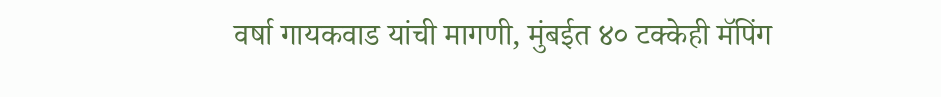वर्षा गायकवाड यांची मागणी, मुंबईत ४० टक्केही मॅपिंग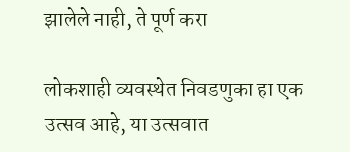झालेले नाही, ते पूर्ण करा

लोकशाही व्यवस्थेत निवडणुका हा एक उत्सव आहे, या उत्सवात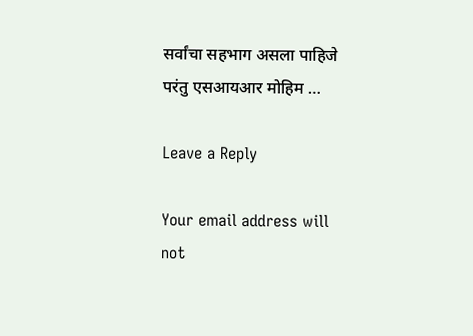सर्वांचा सहभाग असला पाहिजे परंतु एसआयआर मोहिम …

Leave a Reply

Your email address will not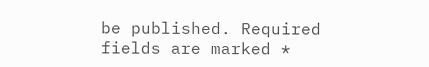be published. Required fields are marked *